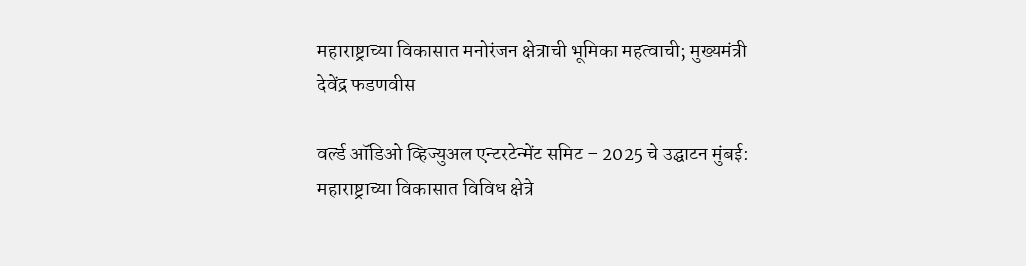महाराष्ट्राच्या विकासात मनोरंजन क्षेत्राची भूमिका महत्वाची; मुख्यमंत्री देवेंद्र फडणवीस

वर्ल्ड ऑडिओ व्हिज्युअल एन्टरटेन्मेंट समिट – 2025 चे उद्घाटन मुंबई: महाराष्ट्राच्या विकासात विविध क्षेत्रे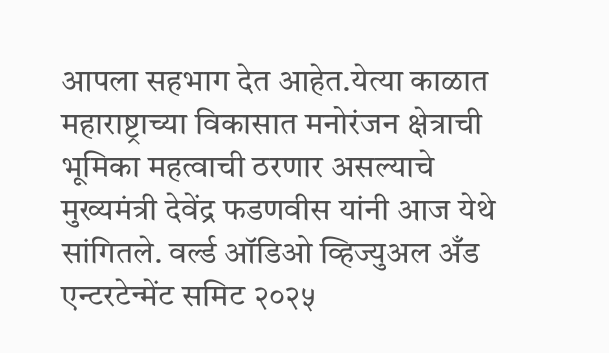आपला सहभाग देत आहेत.येत्या काळात महाराष्ट्राच्या विकासात मनोरंजन क्षेत्राची भूमिका महत्वाची ठरणार असल्याचे मुख्यमंत्री देवेंद्र फडणवीस यांनी आज येथे सांगितले. वर्ल्ड ऑडिओ व्हिज्युअल अँड एन्टरटेन्मेंट समिट २०२५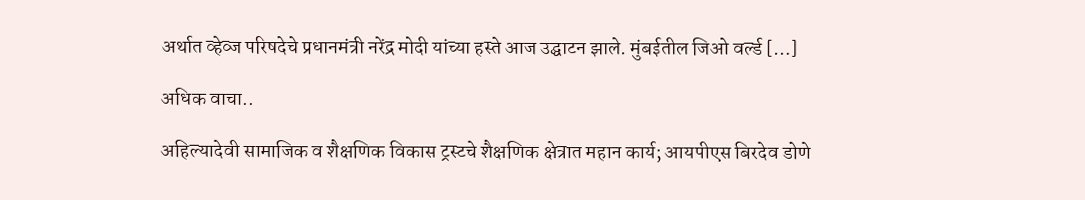अर्थात व्हेव्ज परिषदेचे प्रधानमंत्री नरेंद्र मोदी यांच्या हस्ते आज उद्घाटन झाले. मुंबईतील जिओ वर्ल्ड […]

अधिक वाचा..

अहिल्यादेवी सामाजिक व शैक्षणिक विकास ट्रस्टचे शैक्षणिक क्षेत्रात महान कार्य; आयपीएस बिरदेव डोणे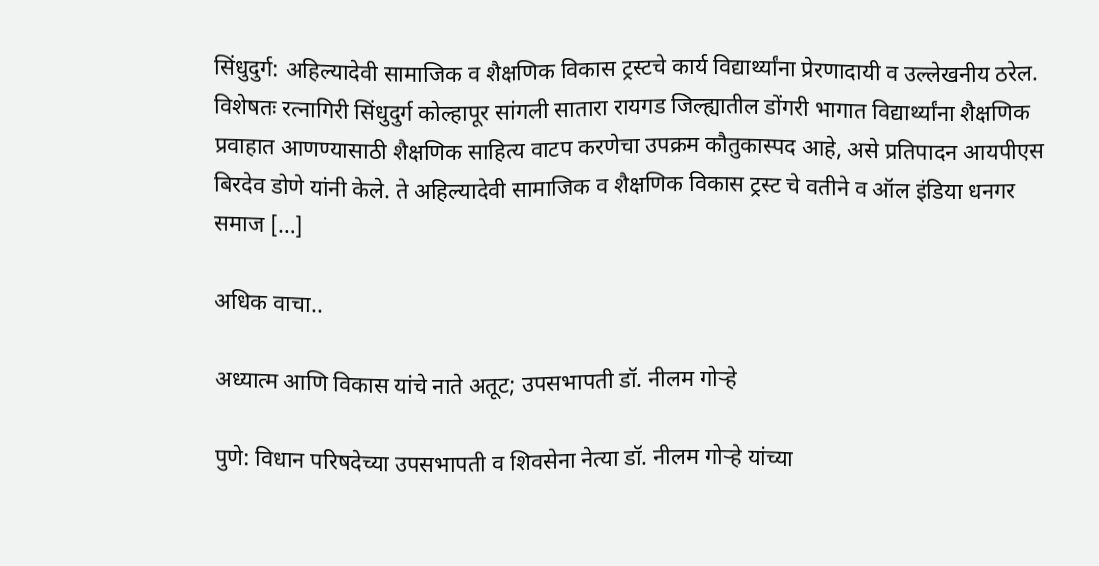सिंधुदुर्ग: अहिल्यादेवी सामाजिक व शैक्षणिक विकास ट्रस्टचे कार्य विद्यार्थ्यांना प्रेरणादायी व उल्लेखनीय ठरेल. विशेषतः रत्नागिरी सिंधुदुर्ग कोल्हापूर सांगली सातारा रायगड जिल्ह्यातील डोंगरी भागात विद्यार्थ्यांना शैक्षणिक प्रवाहात आणण्यासाठी शैक्षणिक साहित्य वाटप करणेचा उपक्रम कौतुकास्पद आहे, असे प्रतिपादन आयपीएस बिरदेव डोणे यांनी केले. ते अहिल्यादेवी सामाजिक व शैक्षणिक विकास ट्रस्ट चे वतीने व ऑल इंडिया धनगर समाज […]

अधिक वाचा..

अध्यात्म आणि विकास यांचे नाते अतूट; उपसभापती डॉ. नीलम गोऱ्हे

पुणे: विधान परिषदेच्या उपसभापती व शिवसेना नेत्या डॉ. नीलम गोऱ्हे यांच्या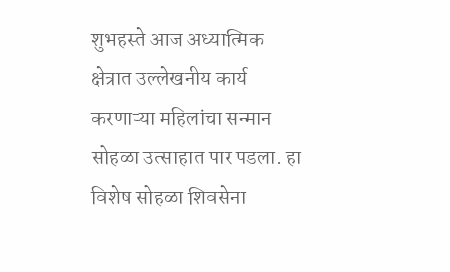शुभहस्ते आज अध्यात्मिक क्षेत्रात उल्लेखनीय कार्य करणाऱ्या महिलांचा सन्मान सोहळा उत्साहात पार पडला. हा विशेष सोहळा शिवसेना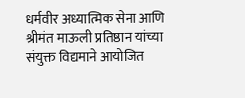धर्मवीर अध्यात्मिक सेना आणि श्रीमंत माऊली प्रतिष्ठान यांच्या संयुक्त विद्यमाने आयोजित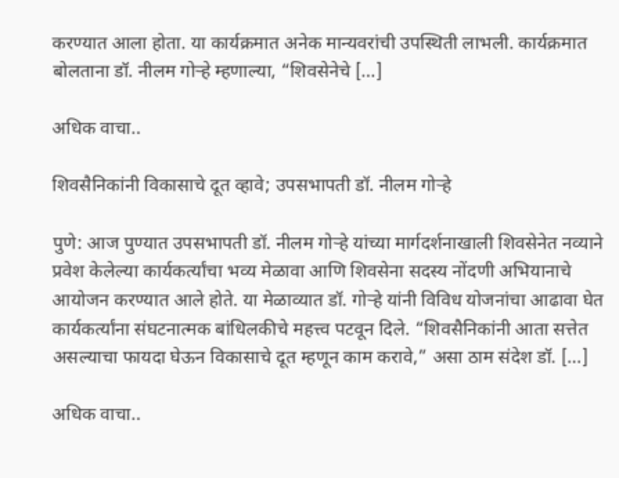करण्यात आला होता. या कार्यक्रमात अनेक मान्यवरांची उपस्थिती लाभली. कार्यक्रमात बोलताना डॉ. नीलम गोऱ्हे म्हणाल्या, “शिवसेनेचे […]

अधिक वाचा..

शिवसैनिकांनी विकासाचे दूत व्हावे; उपसभापती डॉ. नीलम गोऱ्हे

पुणे: आज पुण्यात उपसभापती डॉ. नीलम गोऱ्हे यांच्या मार्गदर्शनाखाली शिवसेनेत नव्याने प्रवेश केलेल्या कार्यकर्त्यांचा भव्य मेळावा आणि शिवसेना सदस्य नोंदणी अभियानाचे आयोजन करण्यात आले होते. या मेळाव्यात डॉ. गोऱ्हे यांनी विविध योजनांचा आढावा घेत कार्यकर्त्यांना संघटनात्मक बांधिलकीचे महत्त्व पटवून दिले. “शिवसैनिकांनी आता सत्तेत असल्याचा फायदा घेऊन विकासाचे दूत म्हणून काम करावे,” असा ठाम संदेश डॉ. […]

अधिक वाचा..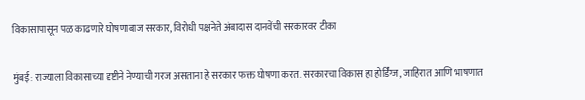विकासापासून पळ काढणारे घोषणाबाज सरकार, विरोधी पक्षनेते अंबादास दानवेंची सरकारवर टीका

मुंबई: राज्याला विकासाच्या दृष्टीने नेण्याची गरज असताना हे सरकार फक्त घोषणा करत. सरकारचा विकास हा होर्डिंग्ज, जाहिरात आणि भाषणात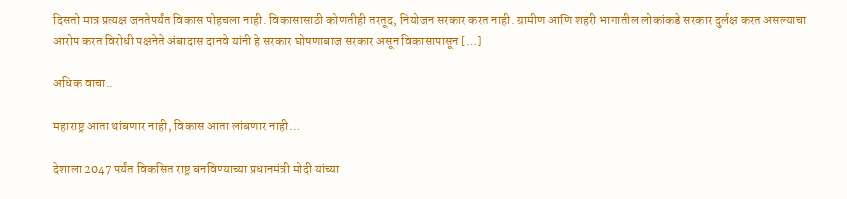दिसतो मात्र प्रत्यक्ष जनतेपर्यंत विकास पोहचला नाही. विकासासाठी कोणतीही तरतूद, नियोजन सरकार करत नाही. ग्रामीण आणि शहरी भागातील लोकांकडे सरकार दुर्लक्ष करत असल्याचा आरोप करत विरोधी पक्षनेते अंबादास दानवे यांनी हे सरकार घोषणाबाज सरकार असून विकासापासून […]

अधिक वाचा..

महाराष्ट्र आता थांबणार नाही, विकास आता लांबणार नाही…

देशाला 2047 पर्यंत विकसित राष्ट्र बनविण्याच्या प्रधानमंत्री मोदी यांच्या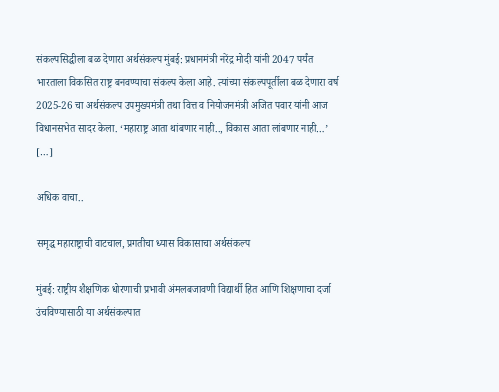संकल्पसिद्धीला बळ देणारा अर्थसंकल्प मुंबई: प्रधानमंत्री नरेंद्र मोदी यांनी 2047 पर्यंत भारताला विकसित राष्ट्र बनवण्याचा संकल्प केला आहे. त्यांच्या संकल्पपूर्तीला बळ देणारा वर्ष 2025-26 चा अर्थसंकल्प उपमुख्यमंत्री तथा वित्त व नियोजनमंत्री अजित पवार यांनी आज विधानसभेत सादर केला. ‘महाराष्ट्र आता थांबणार नाही.., विकास आता लांबणार नाही…’ […]

अधिक वाचा..

समृद्ध महाराष्ट्राची वाटचाल, प्रगतीचा ध्यास विकासाचा अर्थसंकल्प

मुंबई: राष्ट्रीय शैक्षणिक धोरणाची प्रभावी अंमलबजावणी विद्यार्थी हित आणि शिक्षणाचा दर्जा उंचविण्यासाठी या अर्थसंकल्पात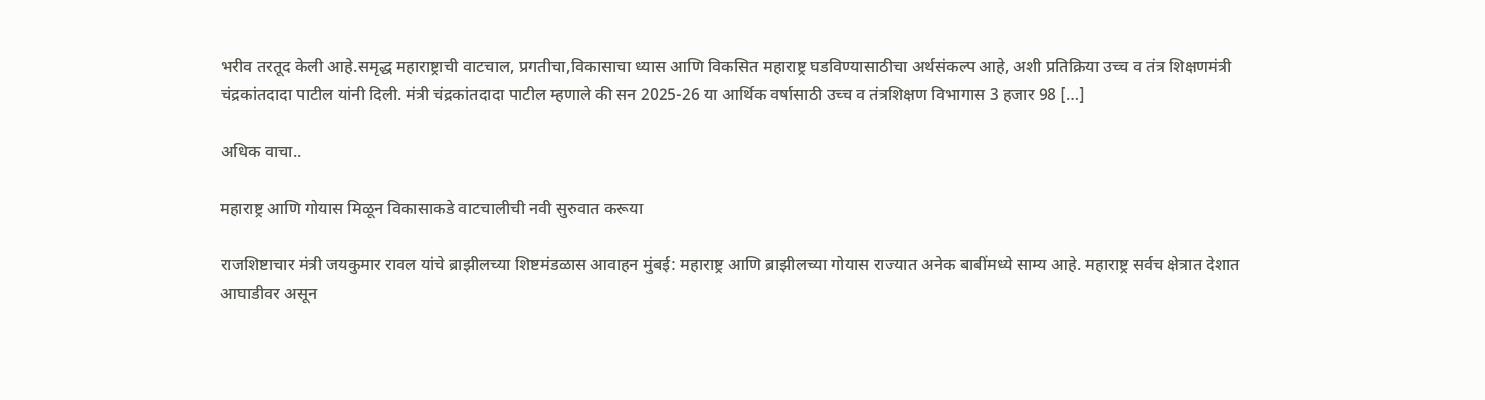भरीव तरतूद केली आहे.समृद्ध महाराष्ट्राची वाटचाल, प्रगतीचा,विकासाचा ध्यास आणि विकसित महाराष्ट्र घडविण्यासाठीचा अर्थसंकल्प आहे, अशी प्रतिक्रिया उच्च व तंत्र शिक्षणमंत्री चंद्रकांतदादा पाटील यांनी दिली. मंत्री चंद्रकांतदादा पाटील म्हणाले की सन 2025-26 या आर्थिक वर्षासाठी उच्च व तंत्रशिक्षण विभागास 3 हजार 98 […]

अधिक वाचा..

महाराष्ट्र आणि गोयास मिळून विकासाकडे वाटचालीची नवी सुरुवात करूया

राजशिष्टाचार मंत्री जयकुमार रावल यांचे ब्राझीलच्या शिष्टमंडळास आवाहन मुंबई: महाराष्ट्र आणि ब्राझीलच्या गोयास राज्यात अनेक बाबींमध्ये साम्य आहे. महाराष्ट्र सर्वच क्षेत्रात देशात आघाडीवर असून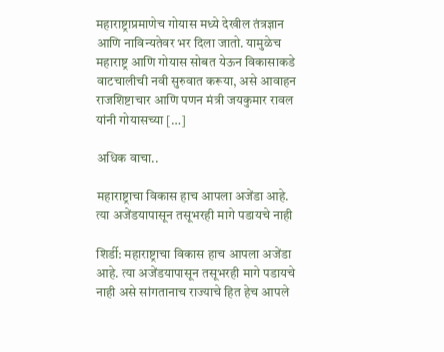महाराष्ट्राप्रमाणेच गोयास मध्ये देखील तंत्रज्ञान आणि नाविन्यतेवर भर दिला जातो. यामुळेच महाराष्ट्र आणि गोयास सोबत येऊन विकासाकडे वाटचालीची नवी सुरुवात करूया, असे आवाहन राजशिष्टाचार आणि पणन मंत्री जयकुमार रावल यांनी गोयासच्या […]

अधिक वाचा..

महाराष्ट्राचा विकास हाच आपला अजेंडा आहे. त्या अजेंडयापासून तसूभरही मागे पडायचे नाही

शिर्डी: महाराष्ट्राचा विकास हाच आपला अजेंडा आहे. त्या अजेंडयापासून तसूभरही मागे पडायचे नाही असे सांगतानाच राज्याचे हित हेच आपले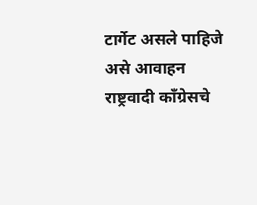टार्गेट असले पाहिजे असे आवाहन राष्ट्रवादी काँग्रेसचे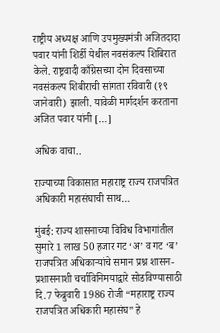राष्ट्रीय अध्यक्ष आणि उपमुख्यमंत्री अजितदादा पवार यांनी शिर्डी येथील नवसंकल्प शिबिरात केले. राष्ट्रवादी काँग्रेसच्या दोन दिवसाच्या नवसंकल्प शिबीराची सांगता रविवारी (१९ जानेवारी) झाली. यावेळी मार्गदर्शन करताना अजित पवार यांनी […]

अधिक वाचा..

राज्याच्या विकासात महाराष्ट्र राज्य राजपत्रित अधिकारी महासंघाची साथ…

मुंबई: राज्य शासनाच्या विविध विभागांतील सुमारे 1 लाख 50 हजार गट ‘अ’ व गट ‘ब’ राजपत्रित अधिकाऱ्यांचे समान प्रश्न शासन-प्रशासनाशी चर्चाविनिमयाद्वारे सोडविण्यासाठी दि.7 फेब्रुवारी 1986 रोजी “महाराष्ट्र राज्य राजपत्रित अधिकारी महासंघ” हे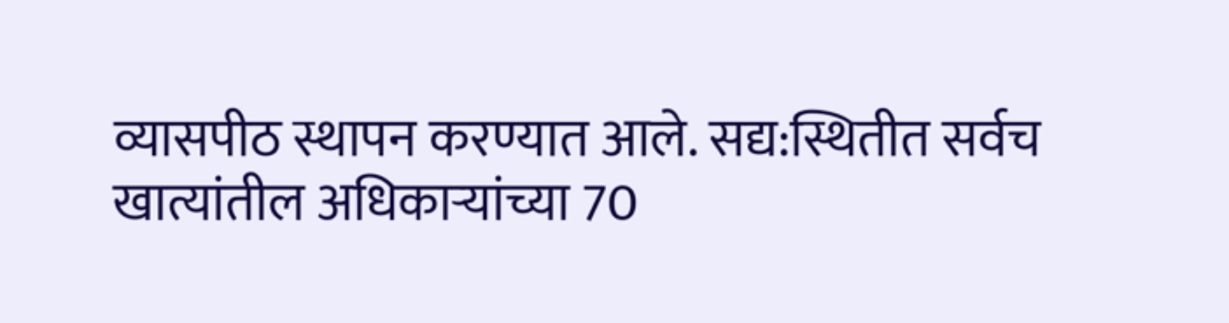व्यासपीठ स्थापन करण्यात आले. सद्य:स्थितीत सर्वच खात्यांतील अधिकाऱ्यांच्या 70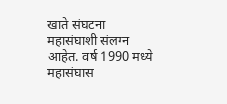खाते संघटना महासंघाशी संलग्न आहेत. वर्ष 1990 मध्ये महासंघास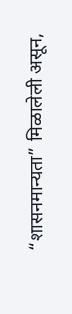“शासनमान्यता” मिळालेली असून,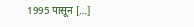1995 पासून […]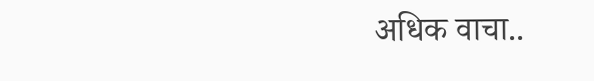अधिक वाचा..